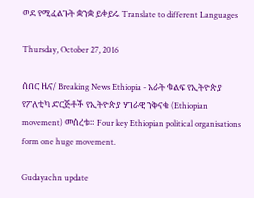ወደ የሚፈልጉት ቋንቋ ይቀይሩ Translate to different Languages

Thursday, October 27, 2016

ሰበር ዜና/ Breaking News Ethiopia - አራት ቁልፍ የኢትዮጵያ የፖለቲካ ድርጅቶች የኢትዮጵያ ሃገራዊ ንቅናቄ (Ethiopian movement) መሰረቱ። Four key Ethiopian political organisations form one huge movement.

Gudayachn update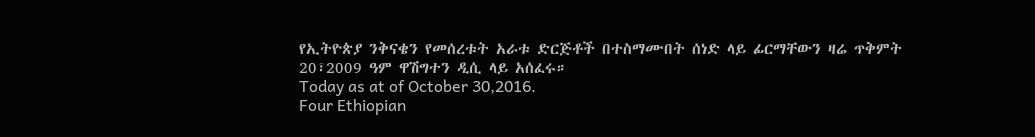የኢትዮጵያ ንቅናቄን የመሰረቱት አራቱ ድርጅቶች በተስማሙበት ሰነድ ላይ ፊርማቸውን ዛሬ ጥቅምት 20፣2009 ዓም ዋሽግተን ዲሲ ላይ አሰፈሩ።
Today as at of October 30,2016.
Four Ethiopian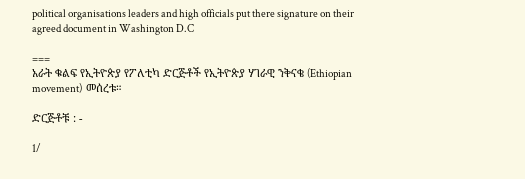political organisations leaders and high officials put there signature on their agreed document in Washington D.C

===
አራት ቁልፍ የኢትዮጵያ የፖለቲካ ድርጅቶች የኢትዮጵያ ሃገራዊ ንቅናቄ (Ethiopian movement)  መሰረቱ።

ድርጅቶቹ : -

1/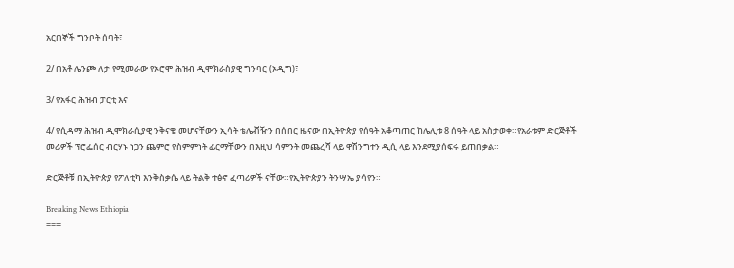አርበኞች ግንቦት ሰባት፣

2/ በአቶ ሌንጮ ለታ የሚመራው የኦሮሞ ሕዝብ ዲሞክራስያዊ ግንባር (ኦዲግ)፣

3/ የአፋር ሕዝብ ፓርቲ እና

4/ የሲዳማ ሕዝብ ዲሞክራሲያዊ ንቅናቄ መሆናቸውን ኢሳት ቴሌቭዥን በሰበር ዜናው በኢትዮጵያ የሰዓት አቆጣጠር ከሌሊቱ 8 ሰዓት ላይ አስታወቀ።የአራቱም ድርጅቶች መሪዎች ፕሮፌሰር ብርሃኑ ነጋን ጨምሮ የስምምነት ፊርማቸውን በእዚህ ሳምንት መጨረሻ ላይ ዋሽንግተን ዲሲ ላይ እንደሚያሰፍሩ ይጠበቃል።

ድርጅቶቹ በኢትዮጵያ የፖለቲካ እንቅስቃሴ ላይ ትልቅ ተፅኖ ፈጣሪዎች ናቸው።የኢትዮጵያን ትንሣኤ ያሳየን።

Breaking News Ethiopia
===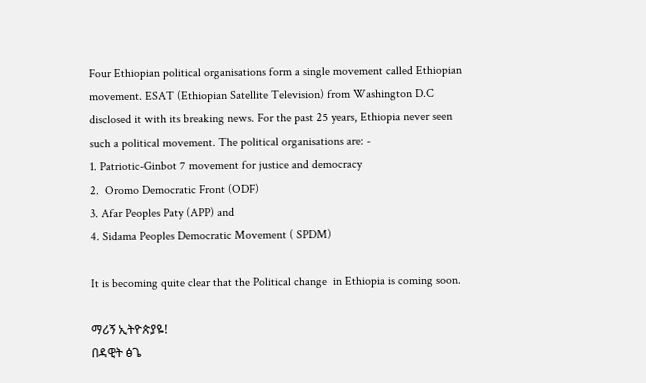Four Ethiopian political organisations form a single movement called Ethiopian movement. ESAT (Ethiopian Satellite Television) from Washington D.C disclosed it with its breaking news. For the past 25 years, Ethiopia never seen such a political movement. The political organisations are: -
1. Patriotic-Ginbot 7 movement for justice and democracy
2.  Oromo Democratic Front (ODF)
3. Afar Peoples Paty (APP) and
4. Sidama Peoples Democratic Movement ( SPDM)

It is becoming quite clear that the Political change  in Ethiopia is coming soon.

ማሪኝ ኢትዮጵያዬ!
በዳዊት ፅጌ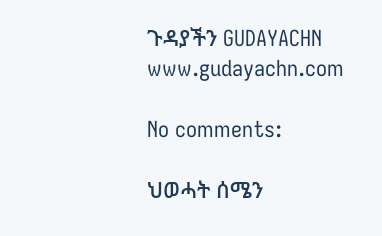ጉዳያችን GUDAYACHN www.gudayachn.com

No comments:

ህወሓት ሰሜን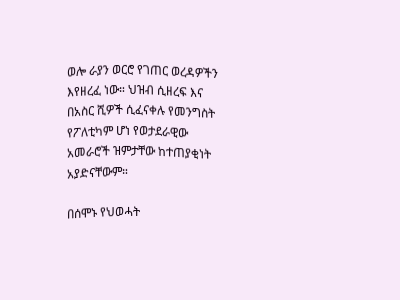ወሎ ራያን ወርሮ የገጠር ወረዳዎችን እየዘረፈ ነው። ህዝብ ሲዘረፍ እና በአስር ሺዎች ሲፈናቀሉ የመንግስት የፖለቲካም ሆነ የወታደራዊው አመራሮች ዝምታቸው ከተጠያቂነት አያድናቸውም።

በሰሞኑ የህወሓት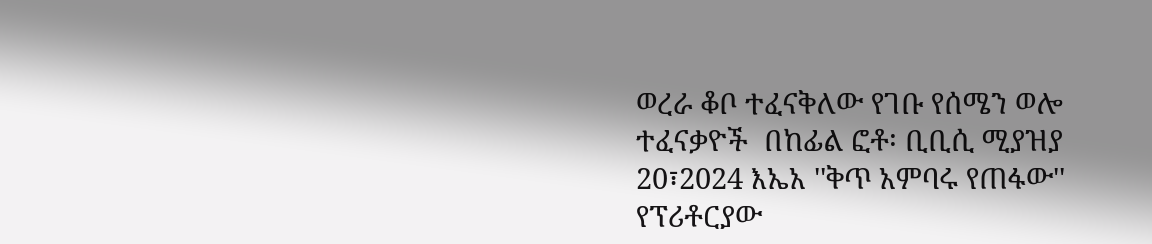ወረራ ቆቦ ተፈናቅለው የገቡ የሰሜን ወሎ ተፈናቃዮች  በከፊል ፎቶ፡ ቢቢሲ ሚያዝያ 20፣2024 እኤአ ''ቅጥ አምባሩ የጠፋው'' የፕሪቶርያው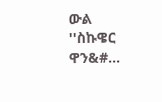ውል   ''ስኩዌር ዋን&#...